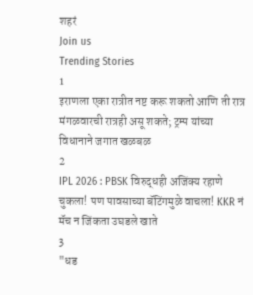शहरं
Join us
Trending Stories
1
इराणला एका रात्रीत नष्ट करू शकतो आणि ती रात्र मंगळवारची रात्रही असू शकते; ट्रम्प यांच्या विधानाने जगात खळबळ
2
IPL 2026 : PBSK विरुद्धही अजिंक्य रहाणे चुकला! पण पावसाच्या बॅटिंगमुळे वाचला! KKR नं मॅच न जिंकता उघडले खाते
3
"धड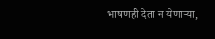भाषणही देता न येणाऱ्या,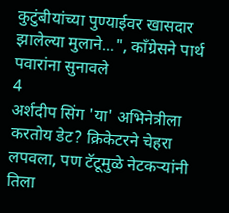कुटुंबीयांच्या पुण्याईवर खासदार झालेल्या मुलाने...", काँग्रेसने पार्थ पवारांना सुनावले
4
अर्शदीप सिंग 'या' अभिनेत्रीला करतोय डेट? क्रिकेटरने चेहरा लपवला, पण टॅटूमुळे नेटकऱ्यांनी तिला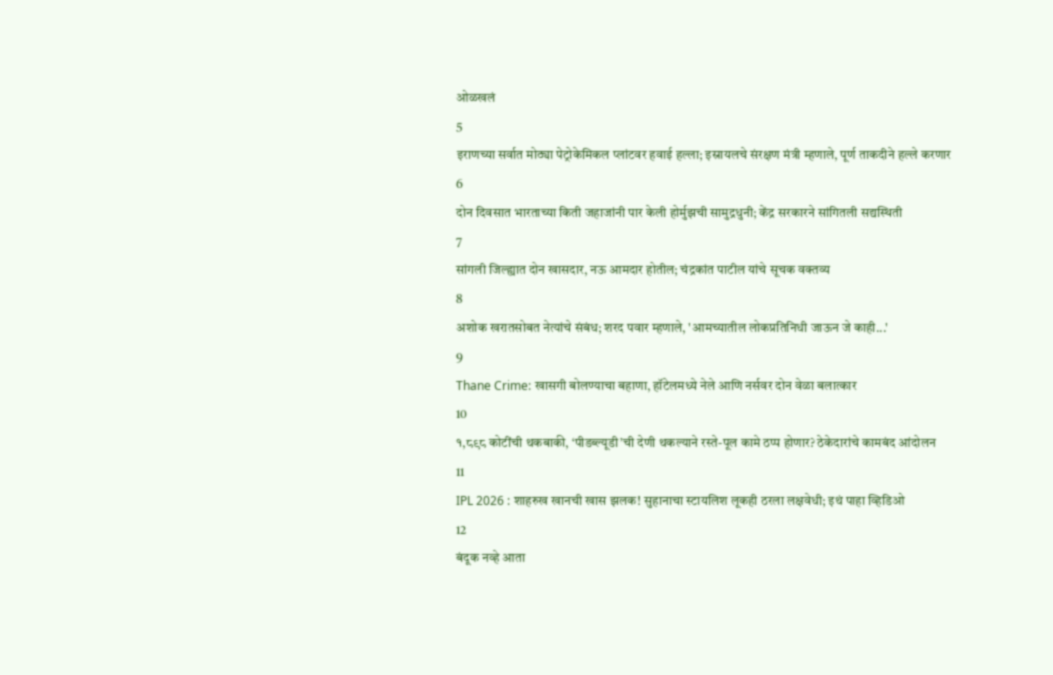ओळखलं
5
इराणच्या सर्वात मोठ्या पेट्रोकेमिकल प्लांटवर हवाई हल्ला; इस्रायलचे संरक्षण मंत्री म्हणाले, पूर्ण ताकदीने हल्ले करणार
6
दोन दिवसात भारताच्या किती जहाजांनी पार केली होर्मुझची सामुद्रधुनी; केंद्र सरकारने सांगितली सद्यस्थिती
7
सांगली जिल्ह्यात दोन खासदार, नऊ आमदार होतील; चंद्रकांत पाटील यांचे सूचक वक्तव्य
8
अशोक खरातसोबत नेत्यांचे संबंध; शरद पवार म्हणाले, 'आमच्यातील लोकप्रतिनिधी जाऊन जे काही...'
9
Thane Crime: खासगी बोलण्याचा बहाणा, हॉटेलमध्ये नेले आणि नर्सवर दोन वेळा बलात्कार
10
१,८९८ कोटींची थकबाकी, ‘पीडब्ल्यूडी’ची देणी थकल्याने रस्ते-पूल कामे ठप्प होणार? ठेकेदारांचे कामबंद आंदोलन
11
IPL 2026 : शाहरुख खानची खास झलक! सुहानाचा स्टायलिश लूकही ठरला लक्षवेधी; इथं पाहा व्हिडिओ
12
बंदूक नव्हे आता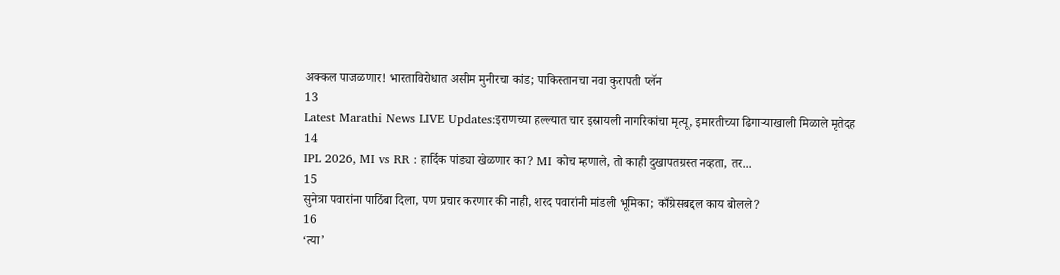अक्कल पाजळणार! भारताविरोधात असीम मुनीरचा कांड; पाकिस्तानचा नवा कुरापती प्लॅन
13
Latest Marathi News LIVE Updates:इराणच्या हल्ल्यात चार इस्रायली नागरिकांचा मृत्यू, इमारतीच्या ढिगाऱ्याखाली मिळाले मृतेदह
14
IPL 2026, MI vs RR : हार्दिक पांड्या खेळणार का? MI कोच म्हणाले, तो काही दुखापतग्रस्त नव्हता, तर...
15
सुनेत्रा पवारांना पाठिंबा दिला, पण प्रचार करणार की नाही, शरद पवारांनी मांडली भूमिका; काँग्रेसबद्दल काय बोलले?
16
‘त्या’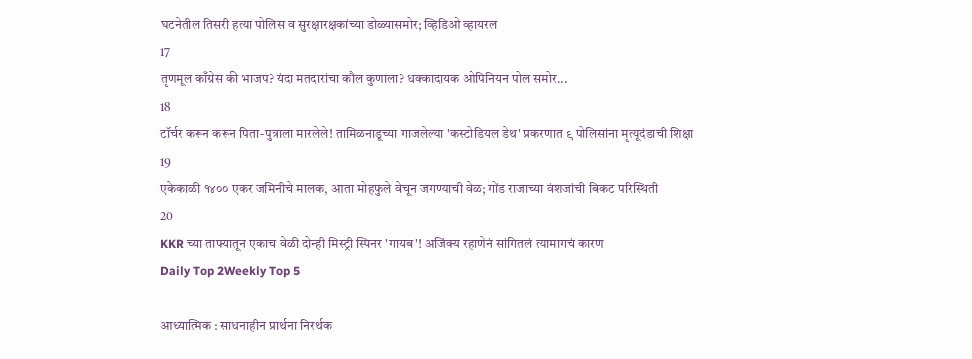घटनेतील तिसरी हत्या पोलिस व सुरक्षारक्षकांच्या डोळ्यासमोर; व्हिडिओ व्हायरल
17
तृणमूल काँग्रेस की भाजप? यंदा मतदारांचा कौल कुणाला? धक्कादायक ओपिनियन पोल समोर...
18
टॉर्चर करून करून पिता-पुत्राला मारलेले! तामिळनाडूच्या गाजलेल्या 'कस्टोडियल डेथ' प्रकरणात ९ पोलिसांना मृत्यूदंडाची शिक्षा
19
एकेकाळी १४०० एकर जमिनीचे मालक, आता मोहफुले वेचून जगण्याची वेळ; गोंड राजाच्या वंशजांची बिकट परिस्थिती
20
KKR च्या ताफ्यातून एकाच वेळी दोन्ही मिस्ट्री स्पिनर 'गायब'! अजिंक्य रहाणेनं सांगितलं त्यामागचं कारण
Daily Top 2Weekly Top 5

आध्यात्मिक : साधनाहीन प्रार्थना निरर्थक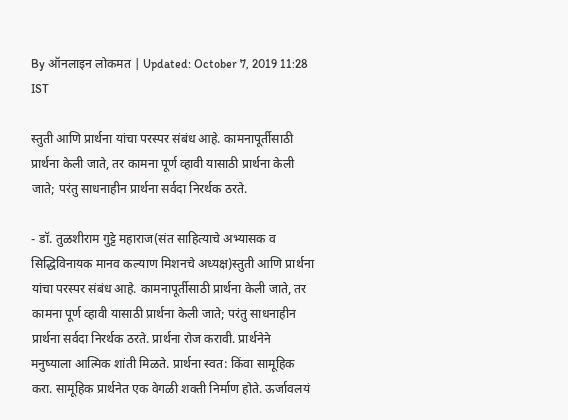By ऑनलाइन लोकमत | Updated: October 7, 2019 11:28 IST

स्तुती आणि प्रार्थना यांचा परस्पर संबंध आहे. कामनापूर्तीसाठी प्रार्थना केली जाते, तर कामना पूर्ण व्हावी यासाठी प्रार्थना केली जाते; परंतु साधनाहीन प्रार्थना सर्वदा निरर्थक ठरते.

- डॉ. तुळशीराम गुट्टे महाराज(संत साहित्याचे अभ्यासक व सिद्धिविनायक मानव कल्याण मिशनचे अध्यक्ष)स्तुती आणि प्रार्थना यांचा परस्पर संबंध आहे. कामनापूर्तीसाठी प्रार्थना केली जाते, तर कामना पूर्ण व्हावी यासाठी प्रार्थना केली जाते; परंतु साधनाहीन प्रार्थना सर्वदा निरर्थक ठरते. प्रार्थना रोज करावी. प्रार्थनेने मनुष्याला आत्मिक शांती मिळते. प्रार्थना स्वत: किंवा सामूहिक करा. सामूहिक प्रार्थनेत एक वेगळी शक्ती निर्माण होते. ऊर्जावलयं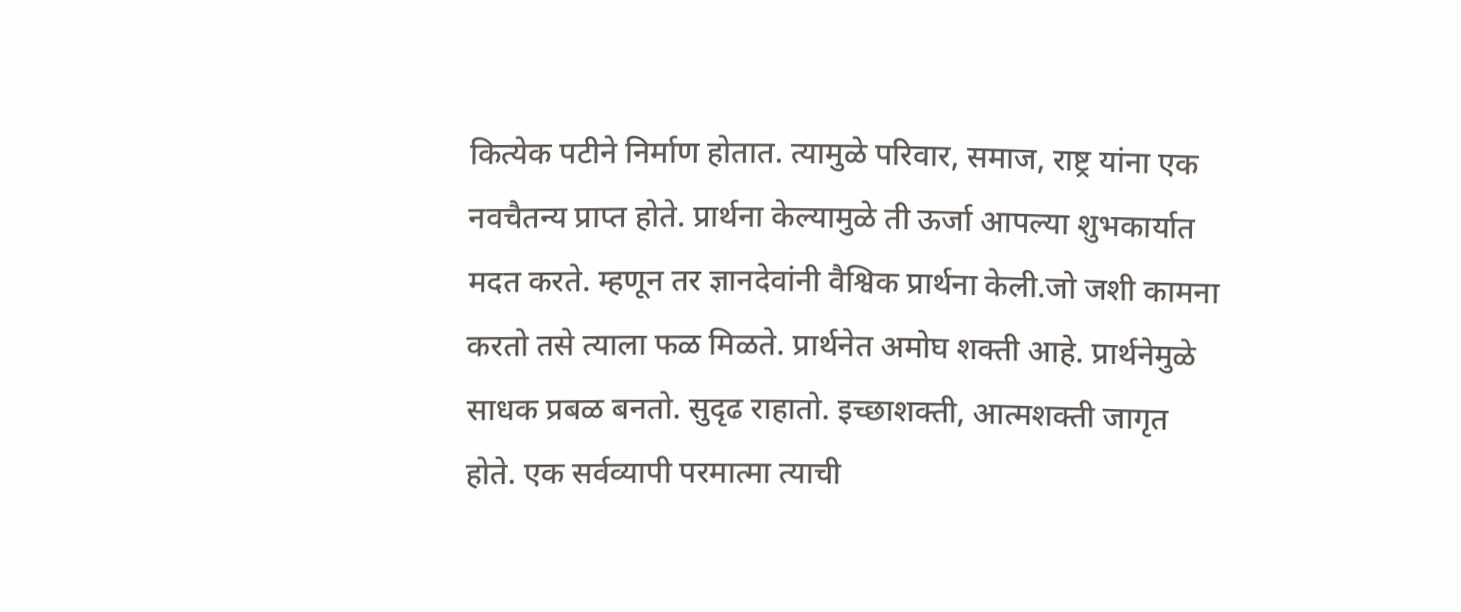कित्येक पटीने निर्माण होतात. त्यामुळे परिवार, समाज, राष्ट्र यांना एक नवचैतन्य प्राप्त होते. प्रार्थना केल्यामुळे ती ऊर्जा आपल्या शुभकार्यात मदत करते. म्हणून तर ज्ञानदेवांनी वैश्विक प्रार्थना केली.जो जशी कामना करतो तसे त्याला फळ मिळते. प्रार्थनेत अमोघ शक्ती आहे. प्रार्थनेमुळे साधक प्रबळ बनतो. सुदृढ राहातो. इच्छाशक्ती, आत्मशक्ती जागृत होते. एक सर्वव्यापी परमात्मा त्याची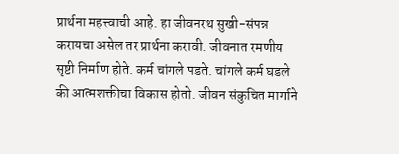प्रार्थना महत्त्वाची आहे. हा जीवनरथ सुखी-संपन्न करायचा असेल तर प्रार्थना करावी. जीवनात रमणीय सृष्टी निर्माण होते. कर्म चांगले पडते. चांगले कर्म घडले की आत्मशक्तीचा विकास होतो. जीवन संकुचित मार्गाने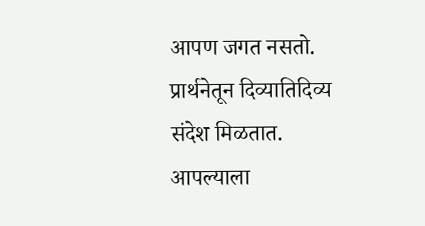आपण जगत नसतो. प्रार्थनेतून दिव्यातिदिव्य संदेश मिळतात. आपल्याला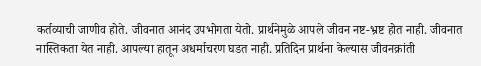कर्तव्याची जाणीव होते. जीवनात आनंद उपभोगता येतो. प्रार्थनेमुळे आपले जीवन नष्ट-भ्रष्ट होत नाही. जीवनात नास्तिकता येत नाही. आपल्या हातून अधर्माचरण घडत नाही. प्रतिदिन प्रार्थना केल्यास जीवनक्रांती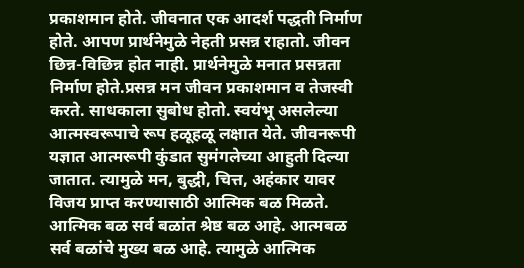प्रकाशमान होते. जीवनात एक आदर्श पद्धती निर्माण होते. आपण प्रार्थनेमुळे नेहती प्रसन्न राहातो. जीवन छिन्न-विछिन्न होत नाही. प्रार्थनेमुळे मनात प्रसन्नता निर्माण होते.प्रसन्न मन जीवन प्रकाशमान व तेजस्वी करते. साधकाला सुबोध होतो. स्वयंभू असलेल्या आत्मस्वरूपाचे रूप हळूहळू लक्षात येते. जीवनरूपी यज्ञात आत्मरूपी कुंडात सुमंगलेच्या आहुती दिल्या जातात. त्यामुळे मन, बुद्धी, चित्त, अहंकार यावर विजय प्राप्त करण्यासाठी आत्मिक बळ मिळते. आत्मिक बळ सर्व बळांत श्रेष्ठ बळ आहे. आत्मबळ सर्व बळांचे मुख्य बळ आहे. त्यामुळे आत्मिक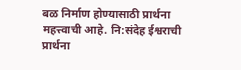बळ निर्माण होण्यासाठी प्रार्थना महत्त्वाची आहे. नि:संदेह ईश्वराची प्रार्थना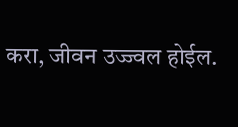करा, जीवन उज्ज्वल होईल.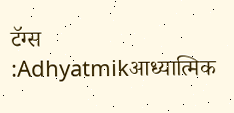टॅग्स :Adhyatmikआध्यात्मिक